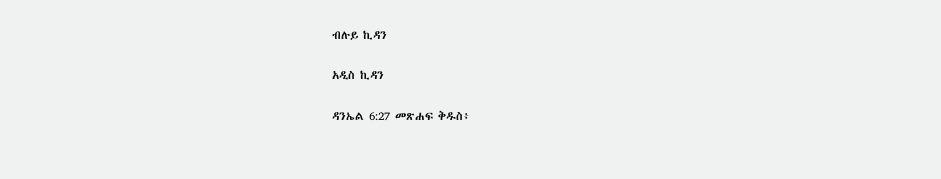ብሉይ ኪዳን

አዲስ ኪዳን

ዳንኤል 6:27 መጽሐፍ ቅዱስ፥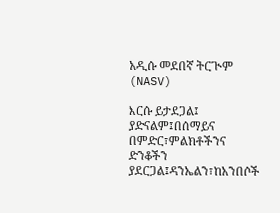አዲሱ መደበኛ ትርጒም (NASV)

እርሱ ይታደጋል፤ ያድናልም፤በሰማይና በምድር፣ምልክቶችንና ድንቆችን ያደርጋል፤ዳንኤልን፣ከአንበሶች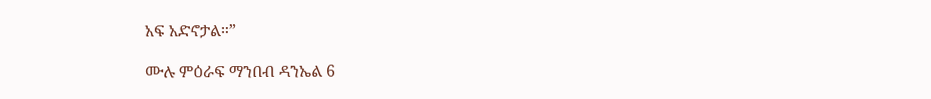አፍ አድኖታል።”

ሙሉ ምዕራፍ ማንበብ ዳንኤል 6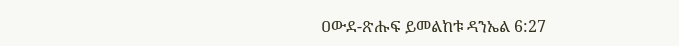ዐውደ-ጽሑፍ ይመልከቱ ዳንኤል 6:27